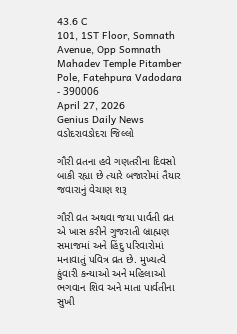43.6 C
101, 1ST Floor, Somnath Avenue, Opp Somnath Mahadev Temple Pitamber Pole, Fatehpura Vadodara - 390006
April 27, 2026
Genius Daily News
વડોદરાવડોદરા જિલ્લો

ગૌરી વ્રતના હવે ગણતરીના દિવસો બાકી રહ્યા છે ત્યારે બજારોમાં તૈયાર જવારાનું વેચાણ શરૂ

ગૌરી વ્રત અથવા જયા પાર્વતી વ્રત એ ખાસ કરીને ગુજરાતી બ્રાહ્મણ સમાજમાં અને હિંદુ પરિવારોમાં મનાવાતું પવિત્ર વ્રત છે. મુખ્યત્વે કુંવારી કન્યાઓ અને મહિલાઓ ભગવાન શિવ અને માતા પાર્વતીના સુખી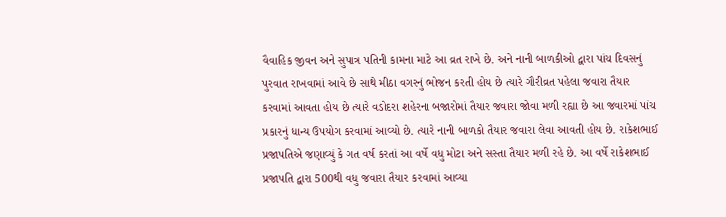વૈવાહિક જીવન અને સુપાત્ર પતિની કામના માટે આ વ્રત રાખે છે. અને નાની બાળકીઓ દ્વારા પાંચ દિવસનું પુરવાત રાખવામાં આવે છે સાથે મીઠા વગરનું ભોજન કરતી હોય છે ત્યારે ગૌરીવ્રત પહેલા જવારા તૈયાર કરવામાં આવતા હોય છે ત્યારે વડોદરા શહેરના બજારોમાં તૈયાર જવારા જોવા મળી રહ્યા છે આ જવારમાં પાંચ પ્રકારનું ધાન્ય ઉપયોગ કરવામાં આવ્યો છે. ત્યારે નાની બાળકો તૈયાર જવારા લેવા આવતી હોય છે. રાકેશભાઈ પ્રજાપતિએ જણાવ્યું કે ગત વર્ષ કરતાં આ વર્ષે વધુ મોટા અને સસ્તા તૈયાર મળી રહે છે. આ વર્ષે રાકેશભાઈ પ્રજાપતિ દ્વારા 500થી વધુ જવારા તૈયાર કરવામાં આવ્યા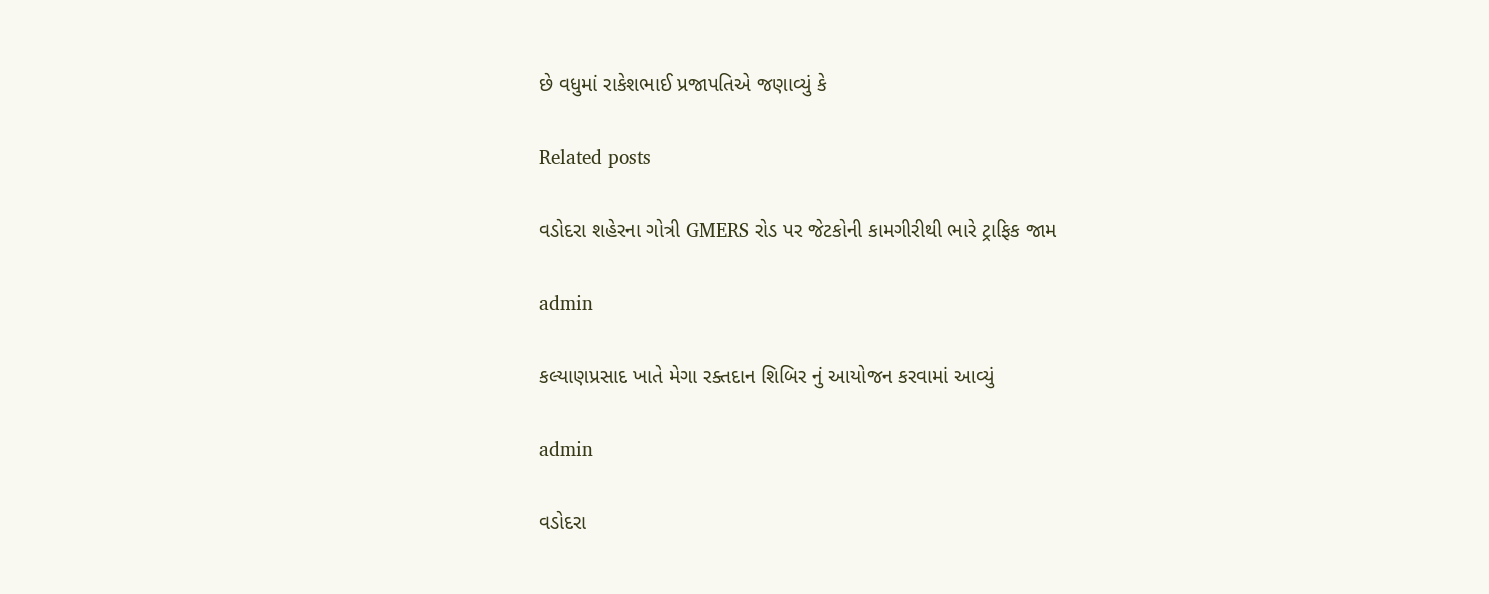છે વધુમાં રાકેશભાઈ પ્રજાપતિએ જણાવ્યું કે

Related posts

વડોદરા શહેરના ગોત્રી GMERS રોડ પર જેટકોની કામગીરીથી ભારે ટ્રાફિક જામ

admin

કલ્યાણપ્રસાદ ખાતે મેગા રક્તદાન શિબિર નું આયોજન કરવામાં આવ્યું

admin

વડોદરા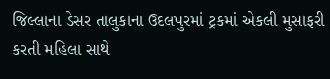જિલ્લાના ડેસર તાલુકાના ઉદલપુરમાં ટ્રકમાં એકલી મુસાફરી કરતી મહિલા સાથે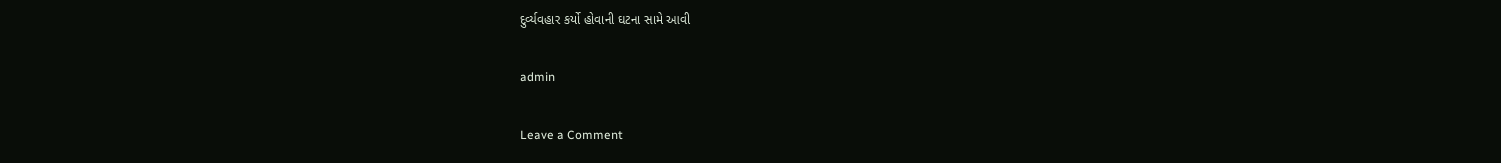દુર્વ્યવહાર કર્યો હોવાની ઘટના સામે આવી

admin

Leave a Comment